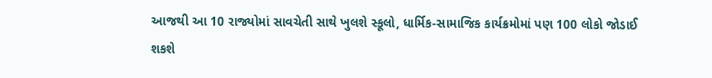આજથી આ 10 રાજ્યોમાં સાવચેતી સાથે ખુલશે સ્કૂલો, ધાર્મિક-સામાજિક કાર્યક્રમોમાં પણ 100 લોકો જોડાઈ શકશે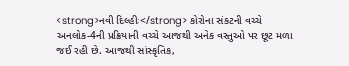<strong>નવી દિલ્હીઃ</strong> કોરોના સંકટની વચ્ચે અનલોક-4ની પ્રક્રિયાની વચ્ચે આજથી અનેક વસ્તુઓ પર છૂટ મળા જઈ રહી છે. આજથી સાંસ્કૃતિક,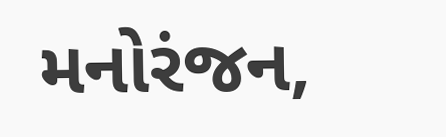મનોરંજન,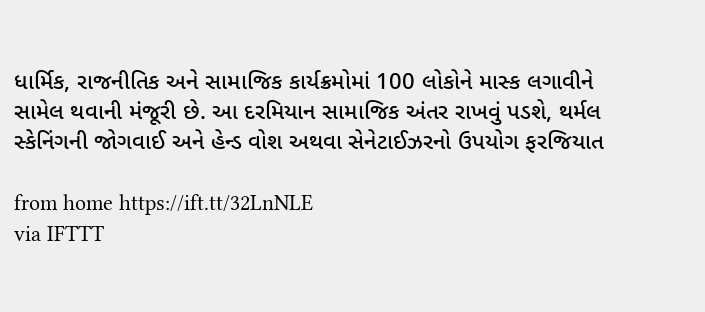ધાર્મિક, રાજનીતિક અને સામાજિક કાર્યક્રમોમાં 100 લોકોને માસ્ક લગાવીને સામેલ થવાની મંજૂરી છે. આ દરમિયાન સામાજિક અંતર રાખવું પડશે, થર્મલ સ્કેનિંગની જોગવાઈ અને હેન્ડ વોશ અથવા સેનેટાઈઝરનો ઉપયોગ ફરજિયાત

from home https://ift.tt/32LnNLE
via IFTTT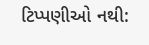ટિપ્પણીઓ નથી: